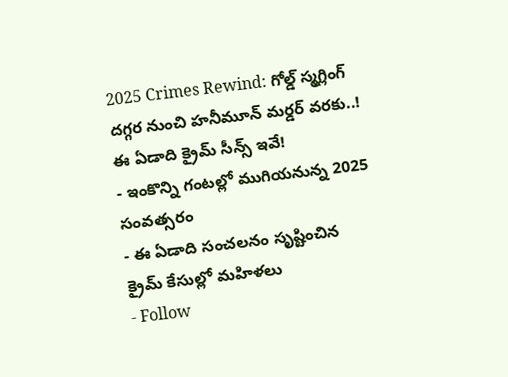2025 Crimes Rewind: గోల్డ్ స్మగ్లింగ్ దగ్గర నుంచి హనీమూన్ మర్డర్ వరకు..! ఈ ఏడాది క్రైమ్ సీన్స్ ఇవే!
- ఇంకొన్ని గంటల్లో ముగియనున్న 2025 సంవత్సరం
- ఈ ఏడాది సంచలనం సృష్టించిన క్రైమ్ కేసుల్లో మహిళలు
- Follow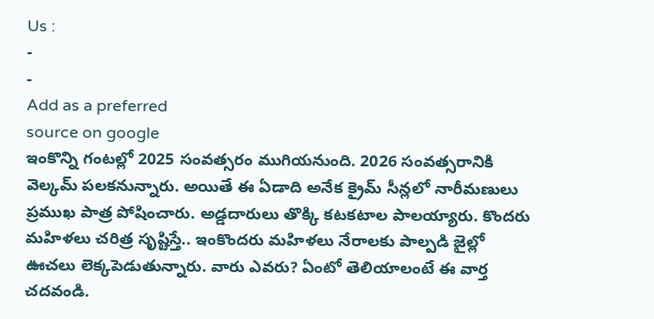Us :
-
-
Add as a preferred
source on google
ఇంకొన్ని గంటల్లో 2025 సంవత్సరం ముగియనుంది. 2026 సంవత్సరానికి వెల్కమ్ పలకనున్నారు. అయితే ఈ ఏడాది అనేక క్రైమ్ సీన్లలో నారీమణులు ప్రముఖ పాత్ర పోషించారు. అడ్డదారులు తొక్కి కటకటాల పాలయ్యారు. కొందరు మహిళలు చరిత్ర సృష్టిస్తే.. ఇంకొందరు మహిళలు నేరాలకు పాల్పడి జైల్లో ఊచలు లెక్కపెడుతున్నారు. వారు ఎవరు? ఏంటో తెలియాలంటే ఈ వార్త చదవండి.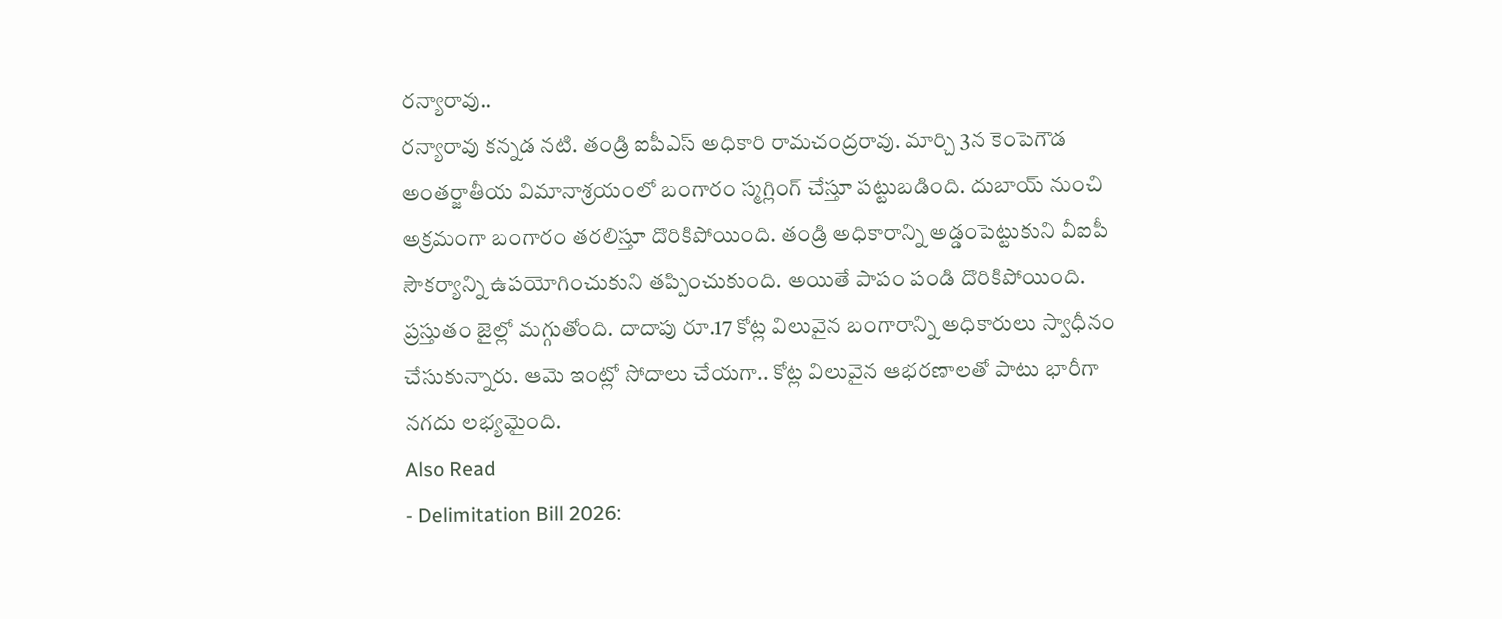రన్యారావు..
రన్యారావు కన్నడ నటి. తండ్రి ఐపీఎస్ అధికారి రామచంద్రరావు. మార్చి 3న కెంపెగౌడ అంతర్జాతీయ విమానాశ్రయంలో బంగారం స్మగ్లింగ్ చేస్తూ పట్టుబడింది. దుబాయ్ నుంచి అక్రమంగా బంగారం తరలిస్తూ దొరికిపోయింది. తండ్రి అధికారాన్ని అడ్డంపెట్టుకుని వీఐపీ సౌకర్యాన్ని ఉపయోగించుకుని తప్పించుకుంది. అయితే పాపం పండి దొరికిపోయింది. ప్రస్తుతం జైల్లో మగ్గుతోంది. దాదాపు రూ.17 కోట్ల విలువైన బంగారాన్ని అధికారులు స్వాధీనం చేసుకున్నారు. ఆమె ఇంట్లో సోదాలు చేయగా.. కోట్ల విలువైన ఆభరణాలతో పాటు భారీగా నగదు లభ్యమైంది.
Also Read
- Delimitation Bill 2026: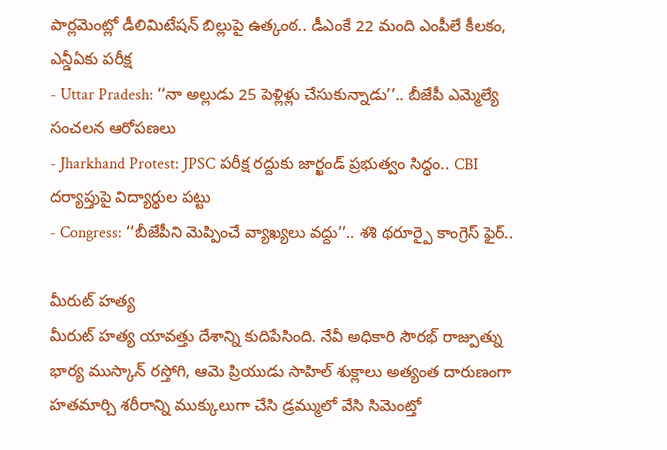పార్లమెంట్లో డీలిమిటేషన్ బిల్లుపై ఉత్కంఠ.. డీఎంకే 22 మంది ఎంపీలే కీలకం, ఎన్డీఏకు పరీక్ష
- Uttar Pradesh: ‘‘నా అల్లుడు 25 పెళ్లిళ్లు చేసుకున్నాడు’’.. బీజేపీ ఎమ్మెల్యే సంచలన ఆరోపణలు
- Jharkhand Protest: JPSC పరీక్ష రద్దుకు జార్ఖండ్ ప్రభుత్వం సిద్ధం.. CBI దర్యాప్తుపై విద్యార్థుల పట్టు
- Congress: ‘‘బీజేపీని మెప్పించే వ్యాఖ్యలు వద్దు’’.. శశి థరూర్పై కాంగ్రెస్ ఫైర్..

మీరుట్ హత్య
మీరుట్ హత్య యావత్తు దేశాన్ని కుదిపేసింది. నేవీ అధికారి సౌరభ్ రాజ్పుత్ను భార్య ముస్కాన్ రస్తోగి, ఆమె ప్రియుడు సాహిల్ శుక్లాలు అత్యంత దారుణంగా హతమార్చి శరీరాన్ని ముక్కులుగా చేసి డ్రమ్ములో వేసి సిమెంట్తో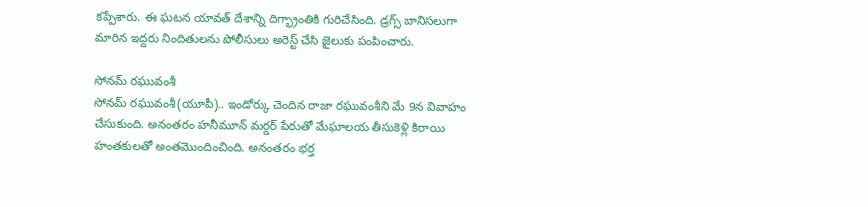కప్పేశారు. ఈ ఘటన యావత్ దేశాన్ని దిగ్భ్రాంతికి గురిచేసింది. డ్రగ్స్ బానిసలుగా మారిన ఇద్దరు నిందితులను పోలీసులు అరెస్ట్ చేసి జైలుకు పంపించారు.

సోనమ్ రఘువంశీ
సోనమ్ రఘువంశీ(యూపీ).. ఇండోర్కు చెందిన రాజా రఘువంశీని మే 9న వివాహం చేసుకుంది. అనంతరం హనీమూన్ మర్డర్ పేరుతో మేఘాలయ తీసుకెళ్లి కిరాయి హంతకులతో అంతమొందించింది. అనంతరం భర్త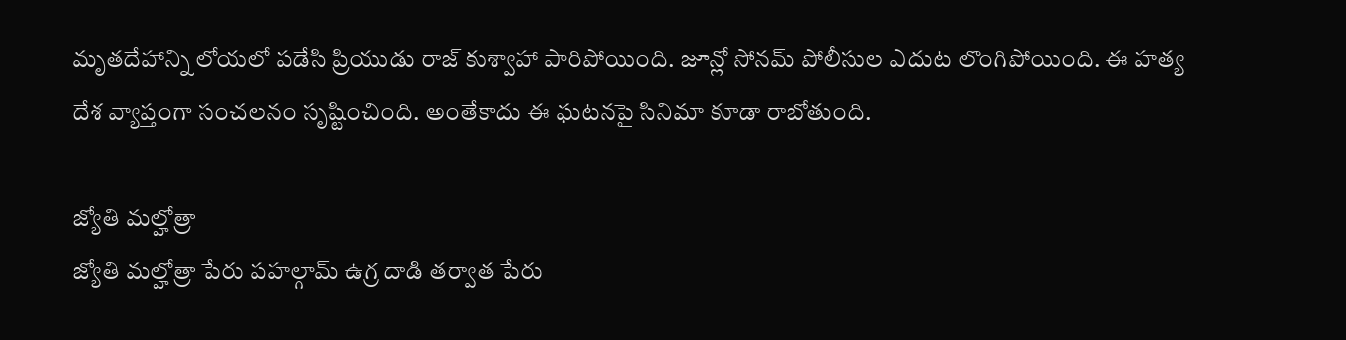మృతదేహాన్ని లోయలో పడేసి ప్రియుడు రాజ్ కుశ్వాహా పారిపోయింది. జూన్లో సోనమ్ పోలీసుల ఎదుట లొంగిపోయింది. ఈ హత్య దేశ వ్యాప్తంగా సంచలనం సృష్టించింది. అంతేకాదు ఈ ఘటనపై సినిమా కూడా రాబోతుంది.

జ్యోతి మల్హోత్రా
జ్యోతి మల్హోత్రా పేరు పహల్గామ్ ఉగ్ర దాడి తర్వాత పేరు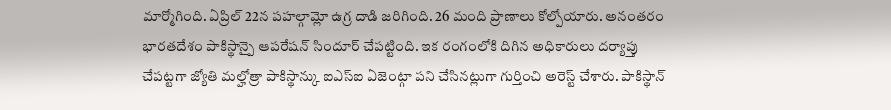మార్మోగింది. ఏప్రిల్ 22న పహల్గామ్లో ఉగ్ర దాడి జరిగింది. 26 మంది ప్రాణాలు కోల్పోయారు. అనంతరం భారతదేశం పాకిస్థాన్పై ఆపరేషన్ సిందూర్ చేపట్టింది. ఇక రంగంలోకి దిగిన అధికారులు దర్యాప్తు చేపట్టగా జ్యోతి మల్హోత్రా పాకిస్థాన్కు ఐఎస్ఐ ఏజెంట్గా పని చేసినట్లుగా గుర్తించి అరెస్ట్ చేశారు. పాకిస్థాన్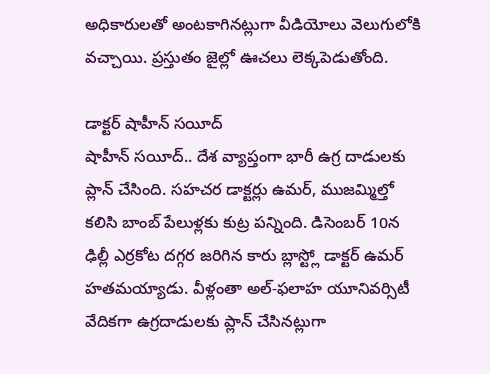అధికారులతో అంటకాగినట్లుగా వీడియోలు వెలుగులోకి వచ్చాయి. ప్రస్తుతం జైల్లో ఊచలు లెక్కపెడుతోంది.

డాక్టర్ షాహీన్ సయీద్
షాహీన్ సయీద్.. దేశ వ్యాప్తంగా భారీ ఉగ్ర దాడులకు ప్లాన్ చేసింది. సహచర డాక్టర్లు ఉమర్, ముజమ్మిల్తో కలిసి బాంబ్ పేలుళ్లకు కుట్ర పన్నింది. డిసెంబర్ 10న ఢిల్లీ ఎర్రకోట దగ్గర జరిగిన కారు బ్లాస్ట్లో డాక్టర్ ఉమర్ హతమయ్యాడు. వీళ్లంతా అల్-ఫలాహ యూనివర్సిటీ వేదికగా ఉగ్రదాడులకు ప్లాన్ చేసినట్లుగా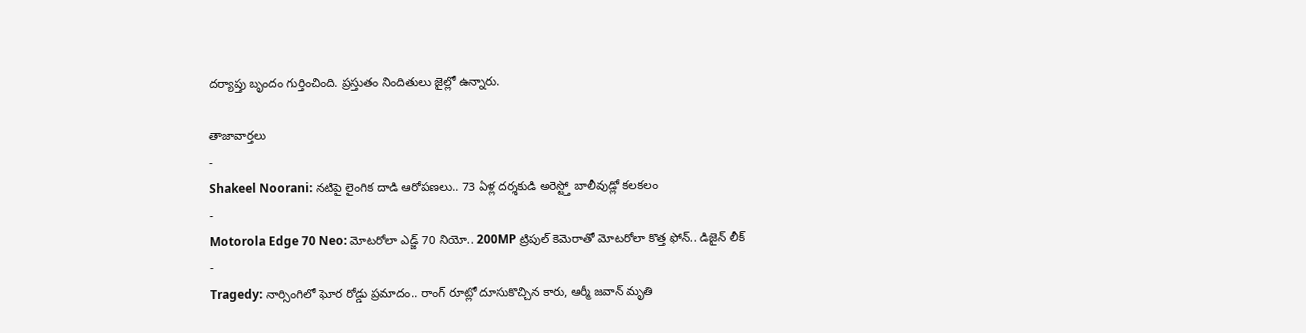దర్యాప్తు బృందం గుర్తించింది. ప్రస్తుతం నిందితులు జైల్లో ఉన్నారు.

తాజావార్తలు
-
Shakeel Noorani: నటిపై లైంగిక దాడి ఆరోపణలు.. 73 ఏళ్ల దర్శకుడి అరెస్ట్తో బాలీవుడ్లో కలకలం
-
Motorola Edge 70 Neo: మోటరోలా ఎడ్జ్ 70 నియో.. 200MP ట్రిపుల్ కెమెరాతో మోటరోలా కొత్త ఫోన్.. డిజైన్ లీక్
-
Tragedy: నార్సింగిలో ఘోర రోడ్డు ప్రమాదం.. రాంగ్ రూట్లో దూసుకొచ్చిన కారు, ఆర్మీ జవాన్ మృతి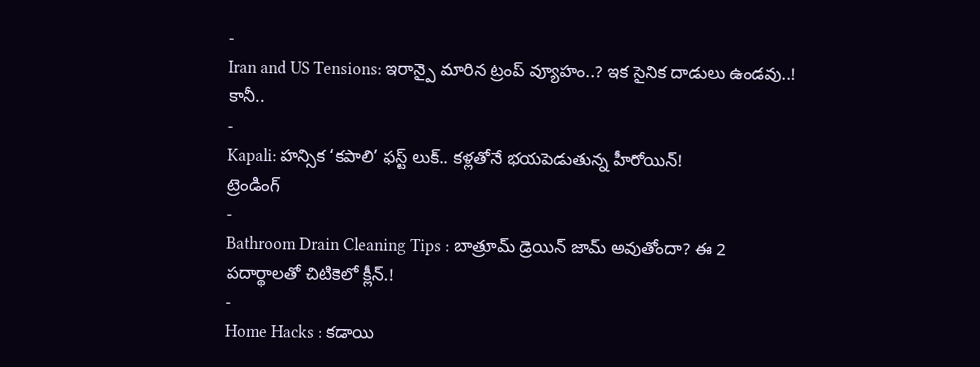-
Iran and US Tensions: ఇరాన్పై మారిన ట్రంప్ వ్యూహం..? ఇక సైనిక దాడులు ఉండవు..! కానీ..
-
Kapali: హన్సిక ‘కపాలి’ ఫస్ట్ లుక్.. కళ్లతోనే భయపెడుతున్న హీరోయిన్!
ట్రెండింగ్
-
Bathroom Drain Cleaning Tips : బాత్రూమ్ డ్రెయిన్ జామ్ అవుతోందా? ఈ 2 పదార్థాలతో చిటికెలో క్లీన్.!
-
Home Hacks : కడాయి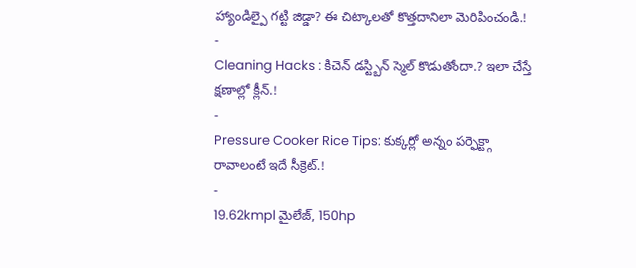హ్యాండిల్పై గట్టి జిడ్డా? ఈ చిట్కాలతో కొత్తదానిలా మెరిపించండి.!
-
Cleaning Hacks : కిచెన్ డస్ట్బిన్ స్మెల్ కొడుతోందా.? ఇలా చేస్తే క్షణాల్లో క్లీన్.!
-
Pressure Cooker Rice Tips: కుక్కర్లో అన్నం పర్ఫెక్ట్గా రావాలంటే ఇదే సీక్రెట్.!
-
19.62kmpl మైలేజ్, 150hp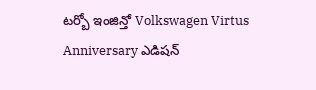టర్బో ఇంజిన్తో Volkswagen Virtus Anniversary ఎడిషన్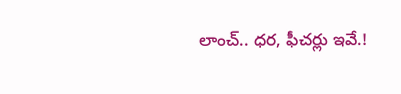లాంచ్.. ధర, ఫీచర్లు ఇవే.!